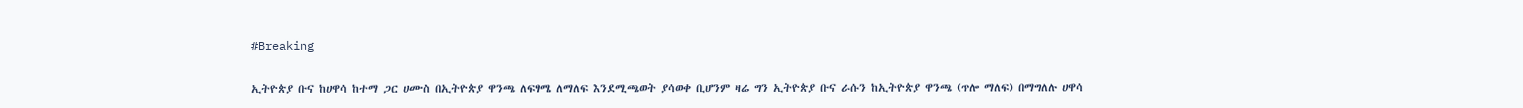#Breaking

ኢትዮጵያ ቡና ከሀዋሳ ከተማ ጋር ሀሙስ በኢትዮጵያ ዋንጫ ለፍፃሜ ለማለፍ እንደሚጫወት ያሳወቀ ቢሆንም ዛሬ ግን ኢትዮጵያ ቡና ራሱን ከኢትዮጵያ ዋንጫ (ጥሎ ማለፍ) በማግለሉ ሀዋሳ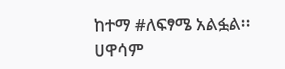ከተማ #ለፍፃሜ አልፏል፡፡ ሀዋሳም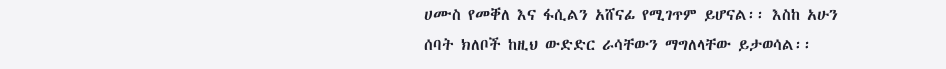ሀሙስ የመቐለ እና ፋሲልን አሸናፊ የሚገጥም ይሆናል፡፡ እስከ አሁን ሰባት ክለቦች ከዚህ ውድድር ራሳቸውን ማግለላቸው ይታወሳል፡፡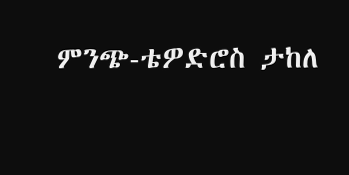ምንጭ-ቴዎድሮስ ታከለ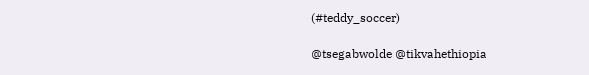(#teddy_soccer)

@tsegabwolde @tikvahethiopia